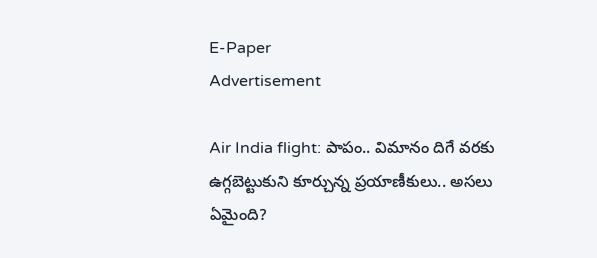E-Paper
Advertisement

Air India flight: పాపం.. విమానం దిగే వరకు ఉగ్గబెట్టుకుని కూర్చున్న ప్రయాణీకులు.. అసలు ఏమైంది?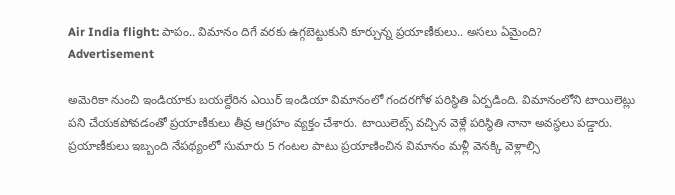Air India flight: పాపం.. విమానం దిగే వరకు ఉగ్గబెట్టుకుని కూర్చున్న ప్రయాణీకులు.. అసలు ఏమైంది?
Advertisement

అమెరికా నుంచి ఇండియాకు బయల్దేరిన ఎయిర్ ఇండియా విమానంలో గందరగోళ పరిస్థితి ఏర్పడింది. విమానంలోని టాయిలెట్లు పని చేయకపోవడంతో ప్రయాణీకులు తీవ్ర ఆగ్రహం వ్యక్తం చేశారు. టాయిలెట్స్ వచ్చిన వెళ్లే పరిస్థితి నానా అవస్థలు పడ్డారు. ప్రయాణీకులు ఇబ్బంది నేపథ్యంలో సుమారు 5 గంటల పాటు ప్రయాణించిన విమానం మళ్లీ వెనక్కి వెళ్లాల్సి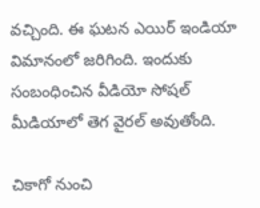వచ్చింది. ఈ ఘటన ఎయిర్ ఇండియా విమానంలో జరిగింది. ఇందుకు సంబంధించిన వీడియో సోషల్ మీడియాలో తెగ వైరల్ అవుతోంది.

చికాగో నుంచి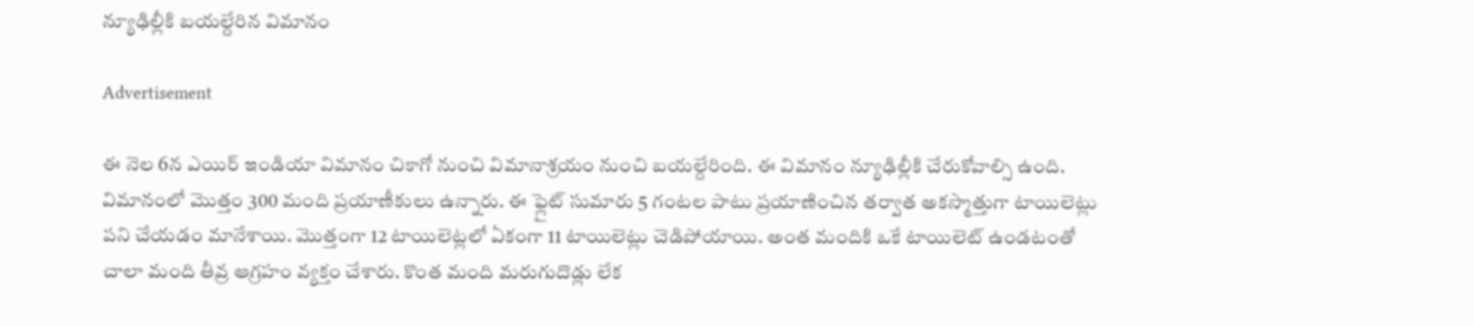న్యూఢిల్లీకి బయల్దేరిన విమానం

Advertisement

ఈ నెల 6న ఎయిర్ ఇండియా విమానం చికాగో నుంచి విమానాశ్రయం నుంచి బయల్దేరింది. ఈ విమానం న్యూఢిల్లీకి చేరుకోవాల్సి ఉంది. విమానంలో మొత్తం 300 మంది ప్రయాణీకులు ఉన్నారు. ఈ ఫ్లైట్ సుమారు 5 గంటల పాటు ప్రయాణించిన తర్వాత అకస్మాత్తుగా టాయిలెట్లు పని చేయడం మానేశాయి. మొత్తంగా 12 టాయిలెట్లలో ఏకంగా 11 టాయిలెట్లు చెడిపోయాయి. అంత మందికి ఒకే టాయిలెట్ ఉండటంతో చాలా మంది తీవ్ర ఆగ్రహం వ్యక్తం చేశారు. కొంత మంది మరుగుదొడ్లు లేక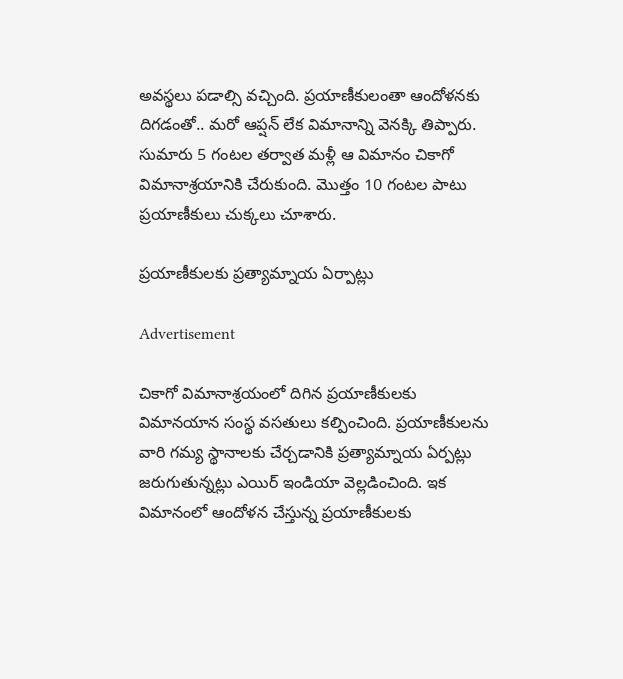అవస్థలు పడాల్సి వచ్చింది. ప్రయాణీకులంతా ఆందోళనకు దిగడంతో.. మరో ఆప్షన్ లేక విమానాన్ని వెనక్కి తిప్పారు. సుమారు 5 గంటల తర్వాత మళ్లీ ఆ విమానం చికాగో విమానాశ్రయానికి చేరుకుంది. మొత్తం 10 గంటల పాటు ప్రయాణీకులు చుక్కలు చూశారు.

ప్రయాణీకులకు ప్రత్యామ్నాయ ఏర్పాట్లు

Advertisement

చికాగో విమానాశ్రయంలో దిగిన ప్రయాణీకులకు విమానయాన సంస్థ వసతులు కల్పించింది. ప్రయాణీకులను వారి గమ్య స్థానాలకు చేర్చడానికి ప్రత్యామ్నాయ ఏర్పట్లు జరుగుతున్నట్లు ఎయిర్ ఇండియా వెల్లడించింది. ఇక విమానంలో ఆందోళన చేస్తున్న ప్రయాణీకులకు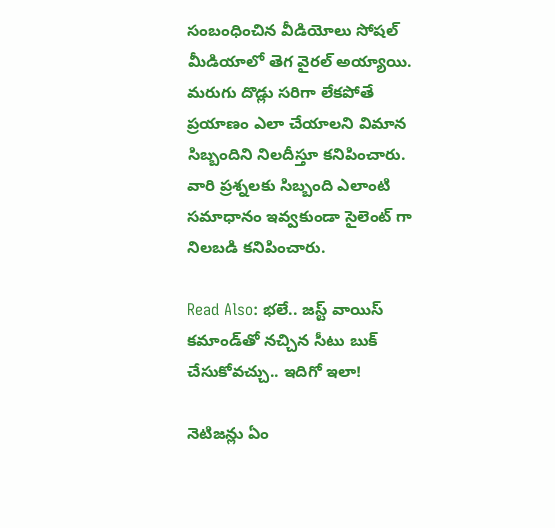సంబంధించిన వీడియోలు సోషల్ మీడియాలో తెగ వైరల్ అయ్యాయి. మరుగు దొడ్లు సరిగా లేకపోతే ప్రయాణం ఎలా చేయాలని విమాన సిబ్బందిని నిలదీస్తూ కనిపించారు. వారి ప్రశ్నలకు సిబ్బంది ఎలాంటి సమాధానం ఇవ్వకుండా సైలెంట్ గా నిలబడి కనిపించారు.

Read Also: భలే.. జస్ట్ వాయిస్ కమాండ్‌తో నచ్చిన సీటు బుక్ చేసుకోవచ్చు.. ఇదిగో ఇలా!

నెటిజన్లు ఏం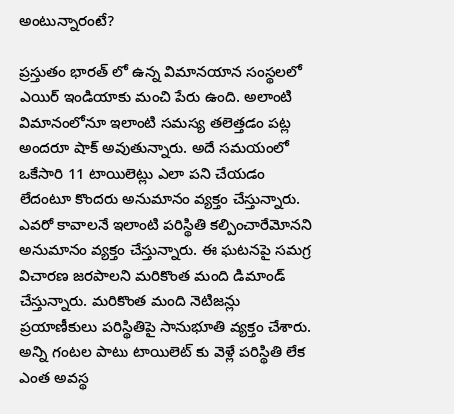అంటున్నారంటే?

ప్రస్తుతం భారత్ లో ఉన్న విమానయాన సంస్థలలో ఎయిర్ ఇండియాకు మంచి పేరు ఉంది. అలాంటి విమానంలోనూ ఇలాంటి సమస్య తలెత్తడం పట్ల అందరూ షాక్ అవుతున్నారు. అదే సమయంలో ఒకేసారి 11 టాయిలెట్లు ఎలా పని చేయడం లేదంటూ కొందరు అనుమానం వ్యక్తం చేస్తున్నారు. ఎవరో కావాలనే ఇలాంటి పరిస్థితి కల్పించారేమోనని అనుమానం వ్యక్తం చేస్తున్నారు. ఈ ఘటనపై సమగ్ర విచారణ జరపాలని మరికొంత మంది డిమాండ్ చేస్తున్నారు. మరికొంత మంది నెటిజన్లు ప్రయాణీకులు పరిస్థితిపై సానుభూతి వ్యక్తం చేశారు. అన్ని గంటల పాటు టాయిలెట్ కు వెళ్లే పరిస్థితి లేక ఎంత అవస్థ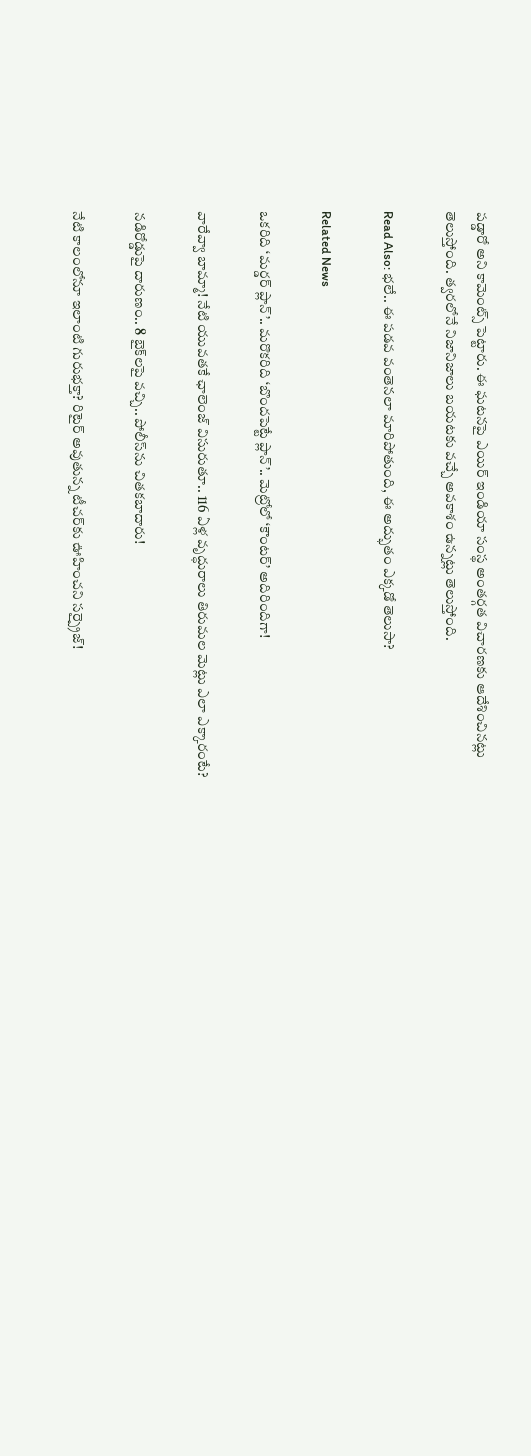పడ్డారో అని కామెంట్స్ పెట్టారు. ఈ ఘటనపై ఎయిర్ ఇండియా సంస్థ అంతర్గత విచారణకు ఆదేశించినట్లు తెలుస్తోంది. త్వరలోనే నిజానిజాలు బయటకు వచ్చే అవకాశం ఉన్నట్లు తెలుస్తోంది.

Read Also: భలే.. ఈ పడవ వంతెనలా మారిపోతుంది, ఈ అద్భుతం ఎక్కడో తెలుసా?

Related News

ఒకరిది ‘మర్డర్ ప్లాన్’.. మరొకరిది ‘బొందపెట్టే ప్లాన్’.. మెట్రోలో ‘కౌంటర్’ అదిరిందిగా!

వారేవ్వా బామ్మా! నేటి యువతకే ఛాలెంజ్ విసురుతూ.. 116 ఏళ్ల వృద్ధురాలు తిరుమల మెట్లు ఎలా ఎక్కారంటే?

నడిరోడ్డుపై దారుణం.. 8 బైక్‌లపై వచ్చి.. పోలీస్‌ను చితకబాదారు!

నేటి కాలంలోనూ ఇలాంటి గురుభక్తా? రిటైర్ అవుతున్న టీచర్‌కు ఊహించని సర్ప్రైజ్!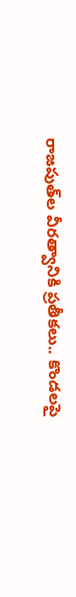రాజపుత్‌ల వీరత్వానికి ప్రతీకలు.. కొండలపై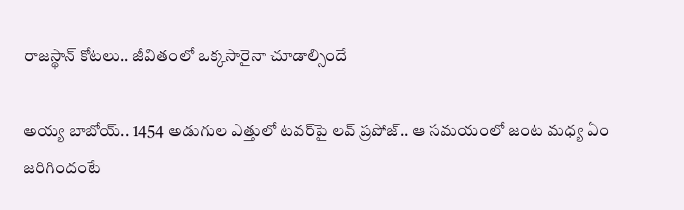రాజస్థాన్ కోటలు.. జీవితంలో ఒక్కసారైనా చూడాల్సిందే

అయ్య బాబోయ్.. 1454 అడుగుల ఎత్తులో టవర్‌పై లవ్‌ ప్రపోజ్‌.. ఆ సమయంలో జంట మధ్య ఏం జరిగిందంటే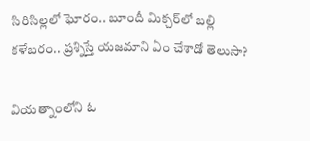సిరిసిల్లలో ఘోరం.. బూందీ మిక్చర్‌లో బల్లి కళేబరం.. ప్రశ్నిస్తే యజమాని ఏం చేశాడో తెలుసా?

వియత్నాంలోని ఓ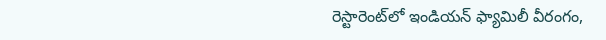రెస్టారెంట్‌లో ఇండియన్ ఫ్యామిలీ వీరంగం,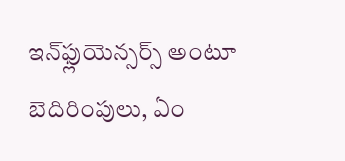ఇన్‌ఫ్లుయెన్సర్స్ అంటూ బెదిరింపులు, ఏం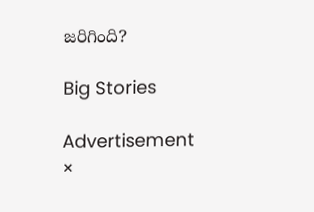జరిగింది?

Big Stories

Advertisement
×